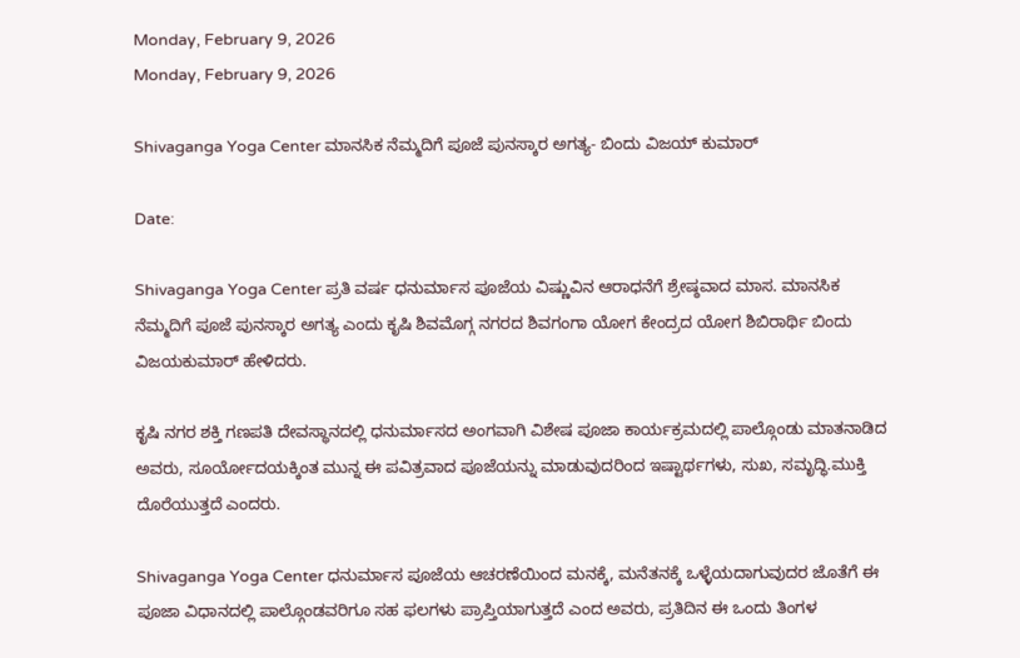Monday, February 9, 2026
Monday, February 9, 2026

Shivaganga Yoga Center ಮಾನಸಿಕ ನೆಮ್ಮದಿಗೆ ಪೂಜೆ ಪುನಸ್ಕಾರ ಅಗತ್ಯ- ಬಿಂದು ವಿಜಯ್ ಕುಮಾರ್

Date:

Shivaganga Yoga Center ಪ್ರತಿ ವರ್ಷ ಧನುರ್ಮಾಸ ಪೂಜೆಯ ವಿಷ್ಣುವಿನ ಆರಾಧನೆಗೆ ಶ್ರೇಷ್ಠವಾದ ಮಾಸ. ಮಾನಸಿಕ ನೆಮ್ಮದಿಗೆ ಪೂಜೆ ಪುನಸ್ಕಾರ ಅಗತ್ಯ ಎಂದು ಕೃಷಿ ಶಿವಮೊಗ್ಗ ನಗರದ ಶಿವಗಂಗಾ ಯೋಗ ಕೇಂದ್ರದ ಯೋಗ ಶಿಬಿರಾರ್ಥಿ ಬಿಂದು ವಿಜಯಕುಮಾರ್ ಹೇಳಿದರು.

ಕೃಷಿ ನಗರ ಶಕ್ತಿ ಗಣಪತಿ ದೇವಸ್ಥಾನದಲ್ಲಿ ಧನುರ್ಮಾಸದ ಅಂಗವಾಗಿ ವಿಶೇಷ ಪೂಜಾ ಕಾರ್ಯಕ್ರಮದಲ್ಲಿ ಪಾಲ್ಗೊಂಡು ಮಾತನಾಡಿದ ಅವರು, ಸೂರ್ಯೋದಯಕ್ಕಿಂತ ಮುನ್ನ ಈ ಪವಿತ್ರವಾದ ಪೂಜೆಯನ್ನು ಮಾಡುವುದರಿಂದ ಇಷ್ಟಾರ್ಥಗಳು, ಸುಖ, ಸಮೃದ್ಧಿ.ಮುಕ್ತಿ ದೊರೆಯುತ್ತದೆ ಎಂದರು.

Shivaganga Yoga Center ಧನುರ್ಮಾಸ ಪೂಜೆಯ ಆಚರಣೆಯಿಂದ ಮನಕ್ಕೆ, ಮನೆತನಕ್ಕೆ ಒಳ್ಳೆಯದಾಗುವುದರ ಜೊತೆಗೆ ಈ ಪೂಜಾ ವಿಧಾನದಲ್ಲಿ ಪಾಲ್ಗೊಂಡವರಿಗೂ ಸಹ ಫಲಗಳು ಪ್ರಾಪ್ತಿಯಾಗುತ್ತದೆ ಎಂದ ಅವರು, ಪ್ರತಿದಿನ ಈ ಒಂದು ತಿಂಗಳ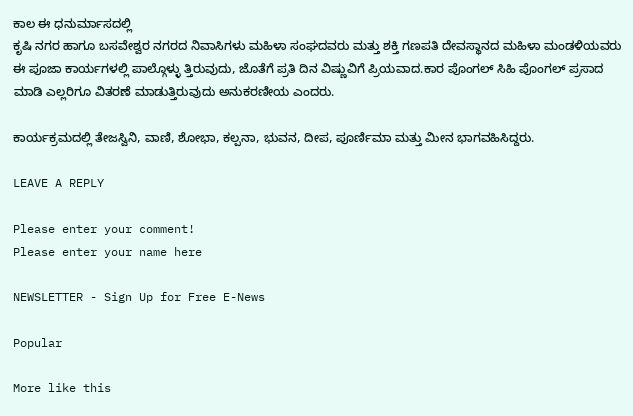ಕಾಲ ಈ ಧನುರ್ಮಾಸದಲ್ಲಿ
ಕೃಷಿ ನಗರ ಹಾಗೂ ಬಸವೇಶ್ವರ ನಗರದ ನಿವಾಸಿಗಳು ಮಹಿಳಾ ಸಂಘದವರು ಮತ್ತು ಶಕ್ತಿ ಗಣಪತಿ ದೇವಸ್ಥಾನದ ಮಹಿಳಾ ಮಂಡಳಿಯವರು ಈ ಪೂಜಾ ಕಾರ್ಯಗಳಲ್ಲಿ ಪಾಲ್ಗೊಳ್ಳು ತ್ತಿರುವುದು, ಜೊತೆಗೆ ಪ್ರತಿ ದಿನ ವಿಷ್ಣುವಿಗೆ ಪ್ರಿಯವಾದ.ಕಾರ ಪೊಂಗಲ್ ಸಿಹಿ ಪೊಂಗಲ್ ಪ್ರಸಾದ ಮಾಡಿ ಎಲ್ಲರಿಗೂ ವಿತರಣೆ ಮಾಡುತ್ತಿರುವುದು ಅನುಕರಣೀಯ ಎಂದರು.

ಕಾರ್ಯಕ್ರಮದಲ್ಲಿ ತೇಜಸ್ವಿನಿ, ವಾಣಿ, ಶೋಭಾ, ಕಲ್ಪನಾ, ಭುವನ, ದೀಪ, ಪೂರ್ಣಿಮಾ ಮತ್ತು ಮೀನ ಭಾಗವಹಿಸಿದ್ದರು.

LEAVE A REPLY

Please enter your comment!
Please enter your name here

NEWSLETTER - Sign Up for Free E-News

Popular

More like this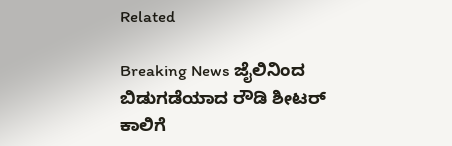Related

Breaking News ಜೈಲಿನಿಂದ ಬಿಡುಗಡೆಯಾದ ರೌಡಿ ಶೀಟರ್ ಕಾಲಿಗೆ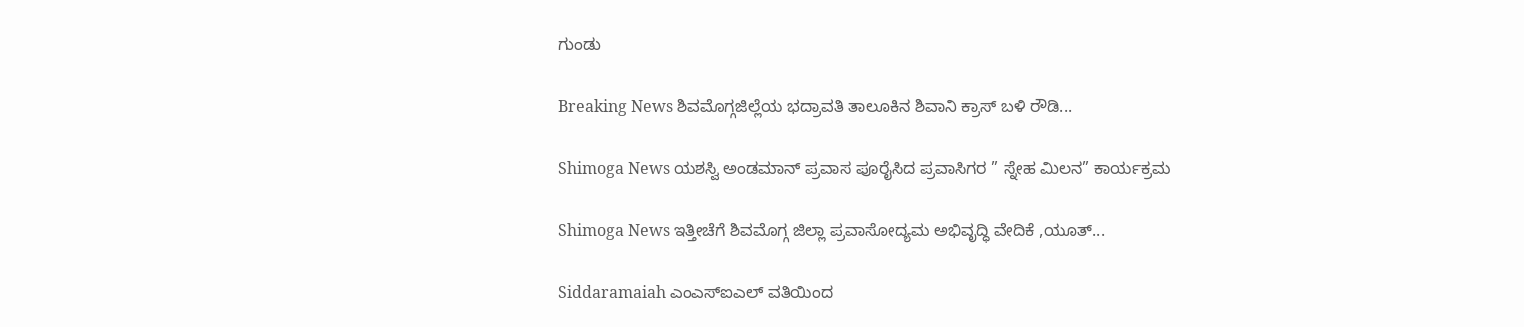ಗುಂಡು

Breaking News ಶಿವಮೊಗ್ಗಜಿಲ್ಲೆಯ ಭದ್ರಾವತಿ ತಾಲೂಕಿನ ಶಿವಾನಿ ಕ್ರಾಸ್ ಬಳಿ ರೌಡಿ...

Shimoga News ಯಶಸ್ವಿ ಅಂಡಮಾನ್ ಪ್ರವಾಸ ಪೂರೈಸಿದ ಪ್ರವಾಸಿಗರ ” ಸ್ನೇಹ ಮಿಲನ” ಕಾರ್ಯಕ್ರಮ

Shimoga News ಇತ್ತೀಚೆಗೆ ಶಿವಮೊಗ್ಗ ಜಿಲ್ಲಾ ಪ್ರವಾಸೋದ್ಯಮ ಅಭಿವೃದ್ಧಿ ವೇದಿಕೆ ,ಯೂತ್...

Siddaramaiah ಎಂಎಸ್ಐಎಲ್ ವತಿಯಿಂದ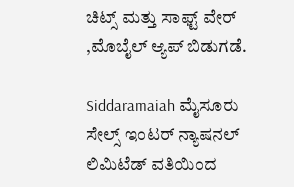ಚಿಟ್ಸ್ ಮತ್ತು ಸಾಫ್ಟ್ ವೇರ್ ,ಮೊಬೈಲ್ ಆ್ಯಪ್ ಬಿಡುಗಡೆ.

Siddaramaiah ಮೈಸೂರು ಸೇಲ್ಸ್ ಇಂಟರ್ ನ್ಯಾಷನಲ್ ಲಿಮಿಟೆಡ್ ವತಿಯಿಂದ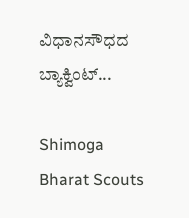ವಿಧಾನಸೌಧದ ಬ್ಯಾಕ್ವಿಂಟ್...

Shimoga Bharat Scouts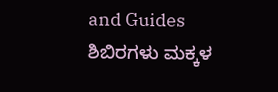and Guides ಶಿಬಿರಗಳು ಮಕ್ಕಳ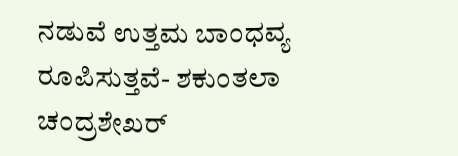ನಡುವೆ ಉತ್ತಮ ಬಾಂಧವ್ಯ ರೂಪಿಸುತ್ತವೆ- ಶಕುಂತಲಾ ಚಂದ್ರಶೇಖರ್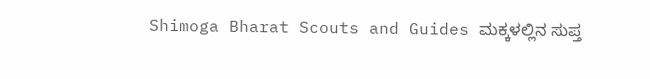Shimoga Bharat Scouts and Guides ಮಕ್ಕಳಲ್ಲಿನ ಸುಪ್ತ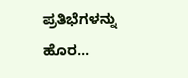ಪ್ರತಿಭೆಗಳನ್ನು ಹೊರ...